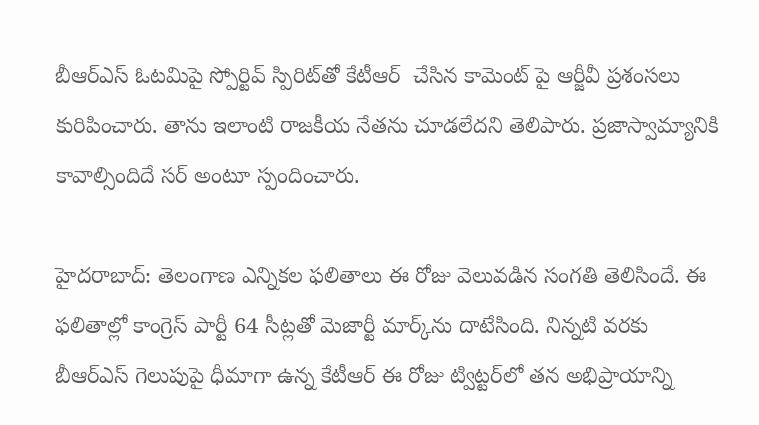బీఆర్ఎస్ ఓటమిపై స్పోర్టివ్ స్పిరిట్‌తో కేటీఆర్  చేసిన కామెంట్ పై ఆర్జీవీ ప్రశంసలు కురిపించారు. తాను ఇలాంటి రాజకీయ నేతను చూడలేదని తెలిపారు. ప్రజాస్వామ్యానికి కావాల్సిందిదే సర్ అంటూ స్పందించారు.

హైదరాబాద్: తెలంగాణ ఎన్నికల ఫలితాలు ఈ రోజు వెలువడిన సంగతి తెలిసిందే. ఈ ఫలితాల్లో కాంగ్రెస్ పార్టీ 64 సీట్లతో మెజార్టీ మార్క్‌ను దాటేసింది. నిన్నటి వరకు బీఆర్ఎస్ గెలుపుపై ధీమాగా ఉన్న కేటీఆర్ ఈ రోజు ట్విట్టర్‌లో తన అభిప్రాయాన్ని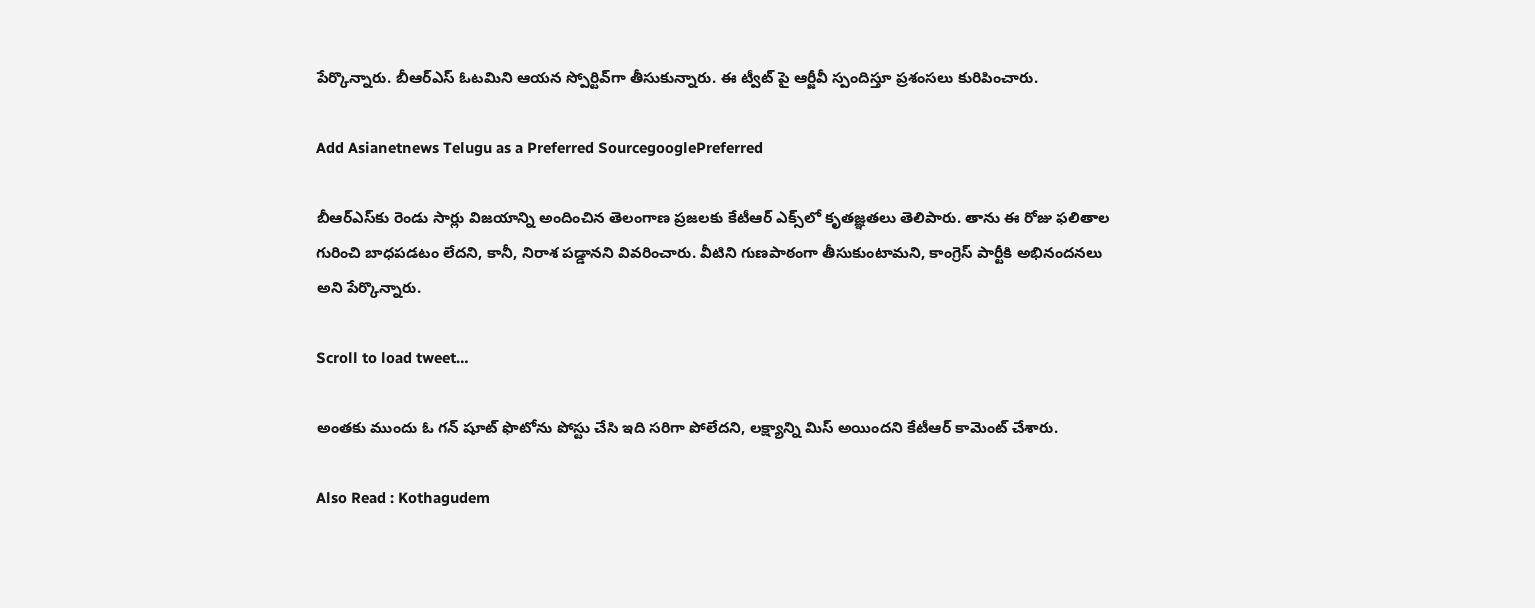పేర్కొన్నారు. బీఆర్ఎస్ ఓటమిని ఆయన స్పోర్టివ్‌గా తీసుకున్నారు. ఈ ట్వీట్ పై ఆర్జీవీ స్పందిస్తూ ప్రశంసలు కురిపించారు.

Add Asianetnews Telugu as a Preferred SourcegooglePreferred

బీఆర్ఎస్‌కు రెండు సార్లు విజయాన్ని అందించిన తెలంగాణ ప్రజలకు కేటీఆర్ ఎక్స్‌లో కృతజ్ఞతలు తెలిపారు. తాను ఈ రోజు ఫలితాల గురించి బాధపడటం లేదని, కానీ, నిరాశ పడ్డానని వివరించారు. వీటిని గుణపాఠంగా తీసుకుంటామని, కాంగ్రెస్ పార్టీకి అభినందనలు అని పేర్కొన్నారు.

Scroll to load tweet…

అంతకు ముందు ఓ గన్ షూట్ ఫొటోను పోస్టు చేసి ఇది సరిగా పోలేదని, లక్ష్యాన్ని మిస్ అయిందని కేటీఆర్ కామెంట్ చేశారు.

Also Read : Kothagudem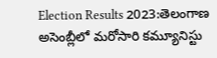Election Results 2023:తెలంగాణ అసెంబ్లీలో మరోసారి కమ్యూనిస్టు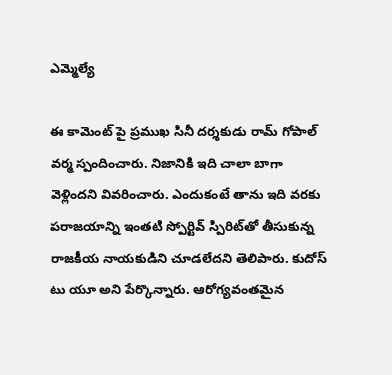ఎమ్మెల్యే

ఈ కామెంట్ పై ప్రముఖ సినీ దర్శకుడు రామ్ గోపాల్ వర్మ స్పందించారు. నిజానికి ఇది చాలా బాగా వెళ్లిందని వివరించారు. ఎందుకంటే తాను ఇది వరకు పరాజయాన్ని ఇంతటి స్పోర్టివ్ స్పిరిట్‌తో తీసుకున్న రాజకీయ నాయకుడిని చూడలేదని తెలిపారు. కుదోస్ టు యూ అని పేర్కొన్నారు. ఆరోగ్యవంతమైన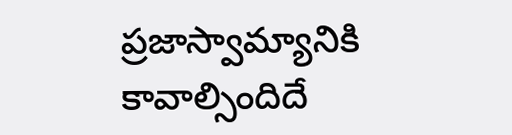ప్రజాస్వామ్యానికి కావాల్సిందిదే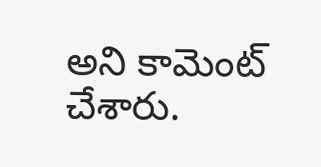అని కామెంట్ చేశారు.